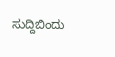ಸುದ್ದಿಬಿಂದು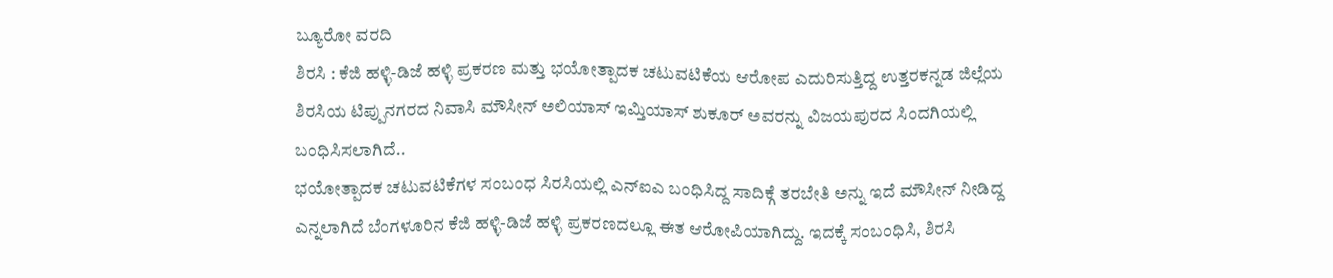ಬ್ಯೂರೋ ವರದಿ
ಶಿರಸಿ : ಕೆಜಿ ಹಳ್ಳಿ-ಡಿಜೆ ಹಳ್ಳಿ ಪ್ರಕರಣ ಮತ್ತು ಭಯೋತ್ಪಾದಕ ಚಟುವಟಿಕೆಯ ಆರೋಪ ಎದುರಿಸುತ್ತಿದ್ದ ಉತ್ತರಕನ್ನಡ ಜಿಲ್ಲೆಯ ಶಿರಸಿಯ ಟಿಪ್ಪುನಗರದ ನಿವಾಸಿ ಮೌಸೀನ್ ಅಲಿಯಾಸ್ ಇಮ್ತಿಯಾಸ್ ಶುಕೂರ್ ಅವರನ್ನು ವಿಜಯಪುರದ ಸಿಂದಗಿಯಲ್ಲಿ ಬಂಧಿಸಿಸಲಾಗಿದೆ..
ಭಯೋತ್ಪಾದಕ ಚಟುವಟಿಕೆಗಳ ಸಂಬಂಧ ಸಿರಸಿಯಲ್ಲಿ ಎನ್ಐಎ ಬಂಧಿಸಿದ್ದ ಸಾದಿಕ್ಗೆ ತರಬೇತಿ ಅನ್ನು ಇದೆ ಮೌಸೀನ್ ನೀಡಿದ್ದ ಎನ್ನಲಾಗಿದೆ ಬೆಂಗಳೂರಿನ ಕೆಜಿ ಹಳ್ಳಿ-ಡಿಜೆ ಹಳ್ಳಿ ಪ್ರಕರಣದಲ್ಲೂ ಈತ ಆರೋಪಿಯಾಗಿದ್ದು. ಇದಕ್ಕೆ ಸಂಬಂಧಿಸಿ, ಶಿರಸಿ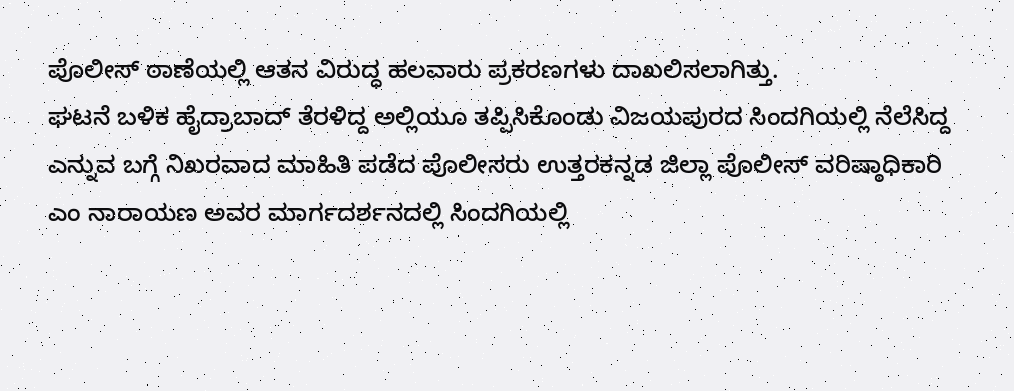ಪೊಲೀಸ್ ಠಾಣೆಯಲ್ಲಿ ಆತನ ವಿರುದ್ಧ ಹಲವಾರು ಪ್ರಕರಣಗಳು ದಾಖಲಿಸಲಾಗಿತ್ತು.
ಘಟನೆ ಬಳಿಕ ಹೈದ್ರಾಬಾದ್ ತೆರಳಿದ್ದ ಅಲ್ಲಿಯೂ ತಪ್ಪಿಸಿಕೊಂಡು ವಿಜಯಪುರದ ಸಿಂದಗಿಯಲ್ಲಿ ನೆಲೆಸಿದ್ದ ಎನ್ನುವ ಬಗ್ಗೆ ನಿಖರವಾದ ಮಾಹಿತಿ ಪಡೆದ ಪೊಲೀಸರು ಉತ್ತರಕನ್ನಡ ಜಿಲ್ಲಾ ಪೊಲೀಸ್ ವರಿಷ್ಠಾಧಿಕಾರಿ ಎಂ ನಾರಾಯಣ ಅವರ ಮಾರ್ಗದರ್ಶನದಲ್ಲಿ ಸಿಂದಗಿಯಲ್ಲಿ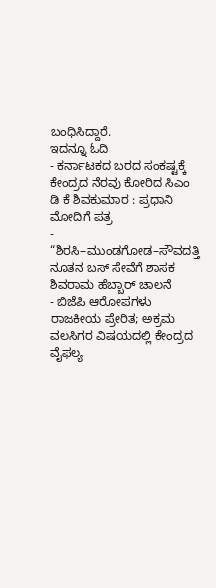ಬಂಧಿಸಿದ್ದಾರೆ.
ಇದನ್ನೂ ಓದಿ
- ಕರ್ನಾಟಕದ ಬರದ ಸಂಕಷ್ಟಕ್ಕೆ ಕೇಂದ್ರದ ನೆರವು ಕೋರಿದ ಸಿಎಂ ಡಿ ಕೆ ಶಿವಕುಮಾರ : ಪ್ರಧಾನಿ ಮೋದಿಗೆ ಪತ್ರ
- “ಶಿರಸಿ–ಮುಂಡಗೋಡ–ಸೌವದತ್ತಿ ನೂತನ ಬಸ್ ಸೇವೆಗೆ ಶಾಸಕ ಶಿವರಾಮ ಹೆಬ್ಬಾರ್ ಚಾಲನೆ
- ಬಿಜೆಪಿ ಆರೋಪಗಳು ರಾಜಕೀಯ ಪ್ರೇರಿತ; ಅಕ್ರಮ ವಲಸಿಗರ ವಿಷಯದಲ್ಲಿ ಕೇಂದ್ರದ ವೈಫಲ್ಯ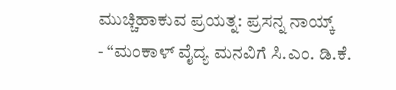ಮುಚ್ಚಿಹಾಕುವ ಪ್ರಯತ್ನ: ಪ್ರಸನ್ನ ನಾಯ್ಕ್
- “ಮಂಕಾಳ್ ವೈದ್ಯ ಮನವಿಗೆ ಸಿ.ಎಂ. ಡಿ.ಕೆ.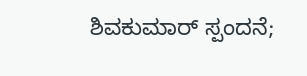ಶಿವಕುಮಾರ್ ಸ್ಪಂದನೆ;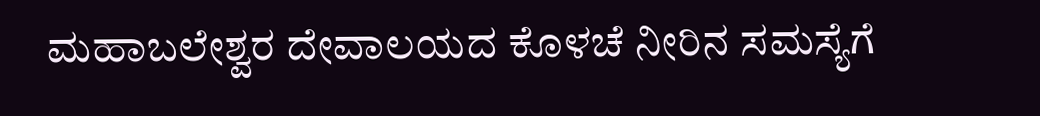ಮಹಾಬಲೇಶ್ವರ ದೇವಾಲಯದ ಕೊಳಚೆ ನೀರಿನ ಸಮಸ್ಯೆಗೆ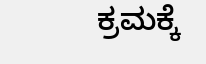ಕ್ರಮಕ್ಕೆ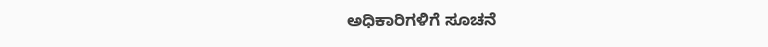ಅಧಿಕಾರಿಗಳಿಗೆ ಸೂಚನೆ